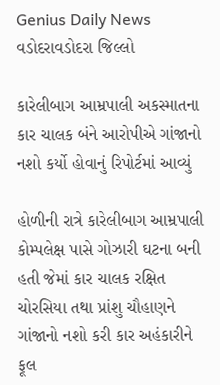Genius Daily News
વડોદરાવડોદરા જિલ્લો

કારેલીબાગ આમ્રપાલી અકસ્માતના કાર ચાલક બંને આરોપીએ ગાંજાનો નશો કર્યો હોવાનું રિપોર્ટમાં આવ્યું

હોળીની રાત્રે કારેલીબાગ આમ્રપાલી કોમ્પલેક્ષ પાસે ગોઝારી ઘટના બની હતી જેમાં કાર ચાલક રક્ષિત ચોરસિયા તથા પ્રાંશુ ચૌહાણને ગાંજાનો નશો કરી કાર અહંકારીને ફૂલ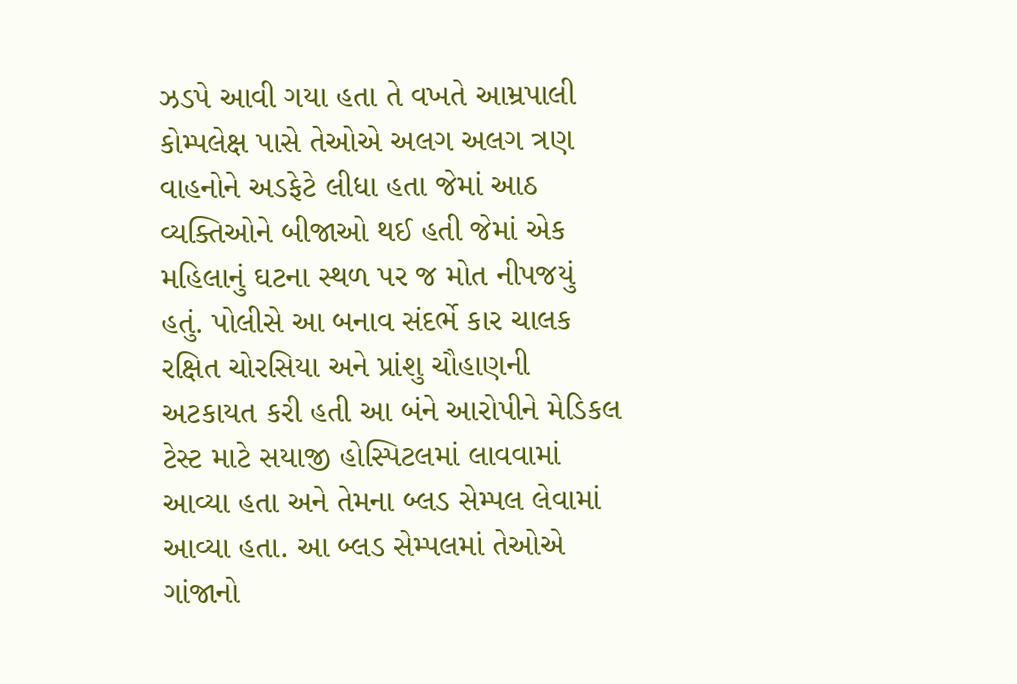ઝડપે આવી ગયા હતા તે વખતે આમ્રપાલી કોમ્પલેક્ષ પાસે તેઓએ અલગ અલગ ત્રણ વાહનોને અડફેટે લીધા હતા જેમાં આઠ વ્યક્તિઓને બીજાઓ થઈ હતી જેમાં એક મહિલાનું ઘટના સ્થળ પર જ મોત નીપજયું હતું. પોલીસે આ બનાવ સંદર્ભે કાર ચાલક રક્ષિત ચોરસિયા અને પ્રાંશુ ચૌહાણની અટકાયત કરી હતી આ બંને આરોપીને મેડિકલ ટેસ્ટ માટે સયાજી હોસ્પિટલમાં લાવવામાં આવ્યા હતા અને તેમના બ્લડ સેમ્પલ લેવામાં આવ્યા હતા. આ બ્લડ સેમ્પલમાં તેઓએ ગાંજાનો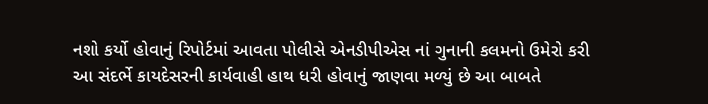નશો કર્યો હોવાનું રિપોર્ટમાં આવતા પોલીસે એનડીપીએસ નાં ગુનાની કલમનો ઉમેરો કરી આ સંદર્ભે કાયદેસરની કાર્યવાહી હાથ ધરી હોવાનું જાણવા મળ્યું છે આ બાબતે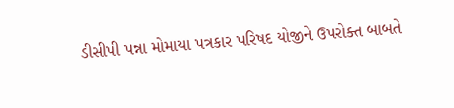ડીસીપી‌ પન્ના મોમાયા પત્રકાર પરિષદ યોજીને ઉપરોક્ત બાબતે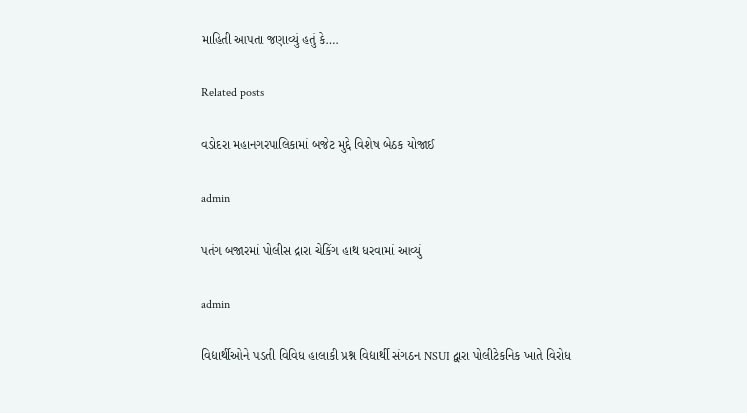માહિતી આપતા જણાવ્યું હતું કે….

Related posts

વડોદરા મહાનગરપાલિકામાં બજેટ મુદ્દે વિશેષ બેઠક યોજાઈ

admin

પતંગ બજારમાં પોલીસ દ્રારા ચેકિંગ હાથ ધરવામાં આવ્યું

admin

વિદ્યાર્થીઓને પડતી વિવિધ હાલાકી પ્રશ્ન વિદ્યાર્થી સંગઠન NSUI દ્વારા પોલીટેકનિક ખાતે વિરોધ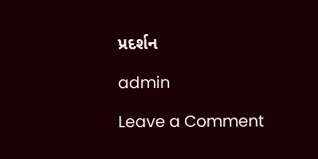પ્રદર્શન

admin

Leave a Comment